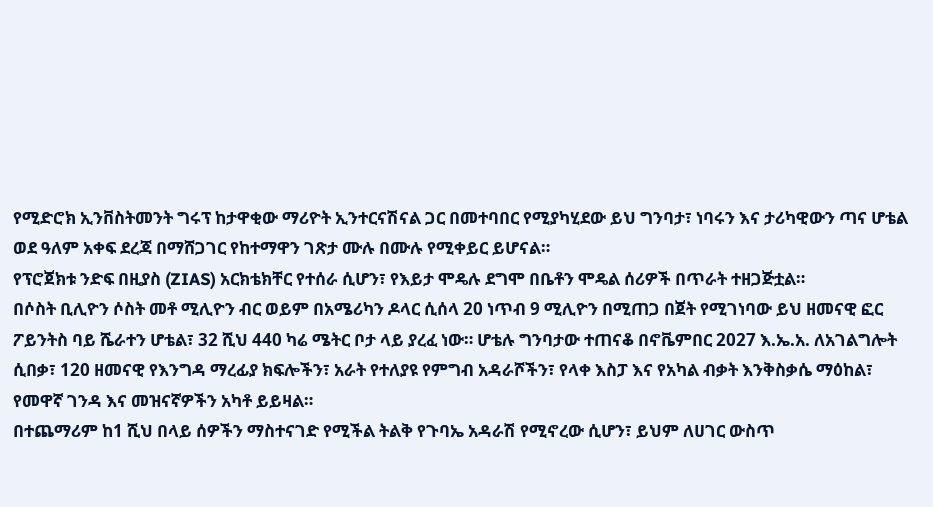የሚድሮክ ኢንቨስትመንት ግሩፕ ከታዋቂው ማሪዮት ኢንተርናሽናል ጋር በመተባበር የሚያካሂደው ይህ ግንባታ፣ ነባሩን እና ታሪካዊውን ጣና ሆቴል ወደ ዓለም አቀፍ ደረጃ በማሸጋገር የከተማዋን ገጽታ ሙሉ በሙሉ የሚቀይር ይሆናል።
የፕሮጀክቱ ንድፍ በዚያስ (ZIAS) አርክቴክቸር የተሰራ ሲሆን፣ የእይታ ሞዴሉ ደግሞ በቤቶን ሞዴል ሰሪዎች በጥራት ተዘጋጅቷል።
በሶስት ቢሊዮን ሶስት መቶ ሚሊዮን ብር ወይም በአሜሪካን ዶላር ሲሰላ 20 ነጥብ 9 ሚሊዮን በሚጠጋ በጀት የሚገነባው ይህ ዘመናዊ ፎር ፖይንትስ ባይ ሼራተን ሆቴል፣ 32 ሺህ 440 ካሬ ሜትር ቦታ ላይ ያረፈ ነው። ሆቴሉ ግንባታው ተጠናቆ በኖቬምበር 2027 እ.ኤ.አ. ለአገልግሎት ሲበቃ፣ 120 ዘመናዊ የእንግዳ ማረፊያ ክፍሎችን፣ አራት የተለያዩ የምግብ አዳራሾችን፣ የላቀ እስፓ እና የአካል ብቃት እንቅስቃሴ ማዕከል፣ የመዋኛ ገንዳ እና መዝናኛዎችን አካቶ ይይዛል።
በተጨማሪም ከ1 ሺህ በላይ ሰዎችን ማስተናገድ የሚችል ትልቅ የጉባኤ አዳራሽ የሚኖረው ሲሆን፣ ይህም ለሀገር ውስጥ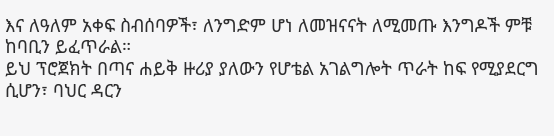እና ለዓለም አቀፍ ስብሰባዎች፣ ለንግድም ሆነ ለመዝናናት ለሚመጡ እንግዶች ምቹ ከባቢን ይፈጥራል።
ይህ ፕሮጀክት በጣና ሐይቅ ዙሪያ ያለውን የሆቴል አገልግሎት ጥራት ከፍ የሚያደርግ ሲሆን፣ ባህር ዳርን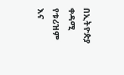በኢትዮጵያ ቀዳሚ የቱሪዝም እና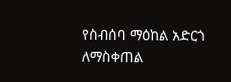የስብሰባ ማዕከል አድርጎ ለማስቀጠል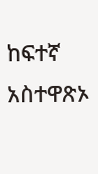ከፍተኛ አስተዋጽኦ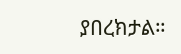ያበረክታል።